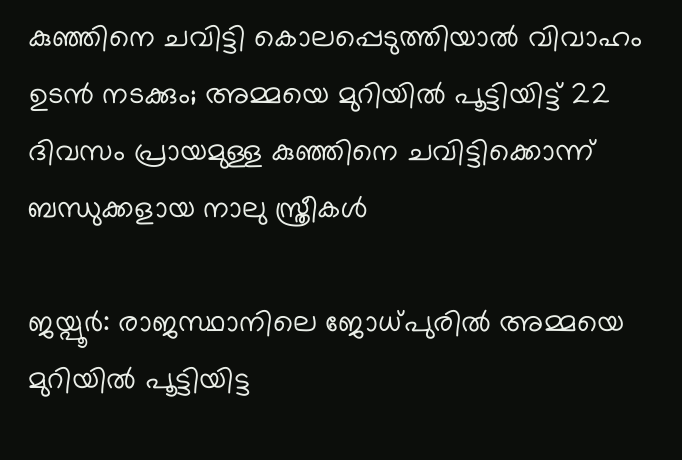കുഞ്ഞിനെ ചവിട്ടി കൊലപ്പെടുത്തിയാൽ വിവാഹം ഉടൻ നടക്കും; അമ്മയെ മുറിയിൽ പൂട്ടിയിട്ട് 22 ദിവസം പ്രായമുള്ള കുഞ്ഞിനെ ചവിട്ടിക്കൊന്ന് ബന്ധുക്കളായ നാലു സ്ത്രീകൾ

ജയ്പൂർ: രാജസ്ഥാനിലെ ജോധ്പുരിൽ അമ്മയെ മുറിയിൽ പൂട്ടിയിട്ട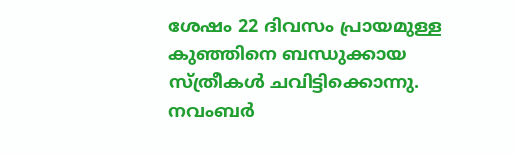ശേഷം 22 ദിവസം പ്രായമുള്ള കുഞ്ഞിനെ ബന്ധുക്കായ സ്ത്രീകൾ ചവിട്ടിക്കൊന്നു. നവംബർ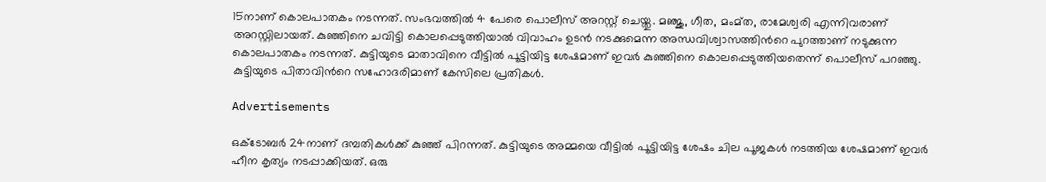15നാണ് കൊലപാതകം നടന്നത്. സംഭവത്തിൽ 4 പേരെ പൊലീസ് അറസ്റ്റ് ചെയ്തു. മഞ്ജു, ഗീത, മംമ്ത, രാമേശ്വരി എന്നിവരാണ് അറസ്റ്റിലായത്. കുഞ്ഞിനെ ചവിട്ടി കൊലപ്പെടുത്തിയാൽ വിവാഹം ഉടൻ നടക്കുമെന്ന അന്ധവിശ്വാസത്തിന്‍റെ പുറത്താണ് നടുക്കുന്ന കൊലപാതകം നടന്നത്. കുട്ടിയുടെ മാതാവിനെ വീട്ടിൽ പൂട്ടിയിട്ട ശേഷമാണ് ഇവർ കുഞ്ഞിനെ കൊലപ്പെടുത്തിയതെന്ന് പൊലീസ് പറഞ്ഞു. കുട്ടിയുടെ പിതാവിന്‍റെ സഹോദരിമാണ് കേസിലെ പ്രതികൾ.

Advertisements

ഒക്ടോബർ 24നാണ് ദമ്പതികൾക്ക് കുഞ്ഞ് പിറന്നത്. കുട്ടിയുടെ അമ്മയെ വീട്ടിൽ പൂട്ടിയിട്ട ശേഷം ചില പൂജകൾ നടത്തിയ ശേഷമാണ് ഇവർ ഹീന കൃത്യം നടപ്പാക്കിയത്. ഒരു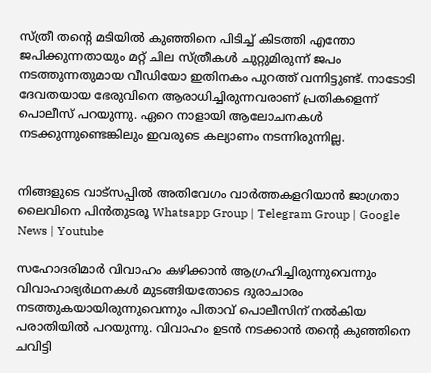സ്ത്രീ തന്റെ മടിയിൽ കുഞ്ഞിനെ പിടിച്ച് കിടത്തി എന്തോ ജപിക്കുന്നതായും മറ്റ് ചില സ്ത്രീകള്‍ ചുറ്റുമിരുന്ന് ജപം നടത്തുന്നതുമായ വീഡിയോ ഇതിനകം പുറത്ത് വന്നിട്ടുണ്ട്. നാടോടി ദേവതയായ ഭേരുവിനെ ആരാധിച്ചിരുന്നവരാണ് പ്രതികളെന്ന് പൊലീസ് പറയുന്നു. ഏറെ നാളായി ആലോചനകൾ നടക്കുന്നുണ്ടെങ്കിലും ഇവരുടെ കല്യാണം നടന്നിരുന്നില്ല.


നിങ്ങളുടെ വാട്സപ്പിൽ അതിവേഗം വാർത്തകളറിയാൻ ജാഗ്രതാ ലൈവിനെ പിൻതുടരൂ Whatsapp Group | Telegram Group | Google News | Youtube

സഹോദരിമാർ വിവാഹം കഴിക്കാൻ ആഗ്രഹിച്ചിരുന്നുവെന്നും വിവാഹാഭ്യർഥനകൾ മുടങ്ങിയതോടെ ദുരാചാരം നടത്തുകയായിരുന്നുവെന്നും പിതാവ് പൊലീസിന് നൽകിയ പരാതിയിൽ പറയുന്നു. വിവാഹം ഉടൻ നടക്കാൻ തന്റെ കുഞ്ഞിനെ ചവിട്ടി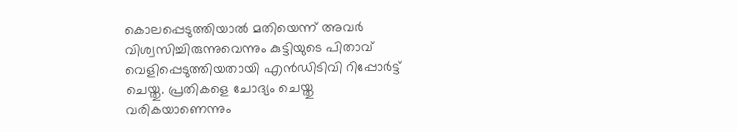കൊലപ്പെടുത്തിയാൽ മതിയെന്ന് അവർ വിശ്വസിച്ചിരുന്നുവെന്നും കുട്ടിയുടെ പിതാവ് വെളിപ്പെടുത്തിയതായി എൻഡിടിവി റിപ്പോർട്ട് ചെയ്തു. പ്രതികളെ ചോദ്യം ചെയ്തു വരികയാണെന്നും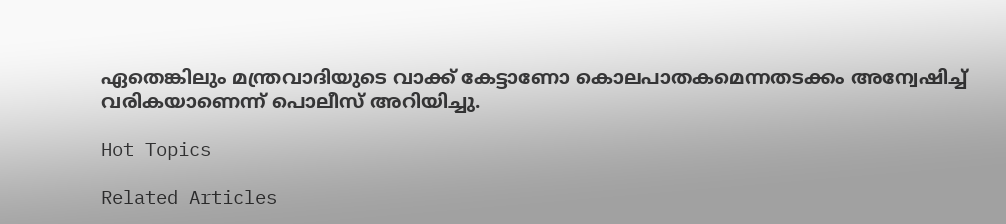ഏതെങ്കിലും മന്ത്രവാദിയുടെ വാക്ക് കേട്ടാണോ കൊലപാതകമെന്നതടക്കം അന്വേഷിച്ച് വരികയാണെന്ന് പൊലീസ് അറിയിച്ചു.

Hot Topics

Related Articles